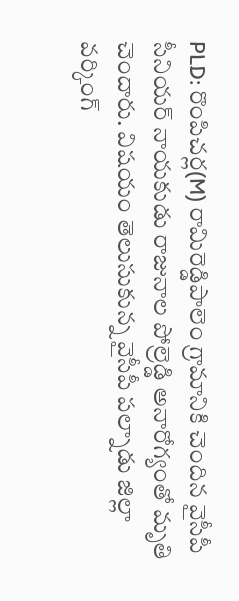PLD: రొంపిచర్ల(M) రామిరెడ్డిపాలెం గ్రామానికి చెందిన వైసీపీ సీనియర్ నాయకుడు రాజునాల పోల్రెడ్డి అనారోగ్యంతో మృతి చెందారు. విషయం తెలుసుకున్న వైసీపీ పల్నాడు జిల్లా వర్కింగ్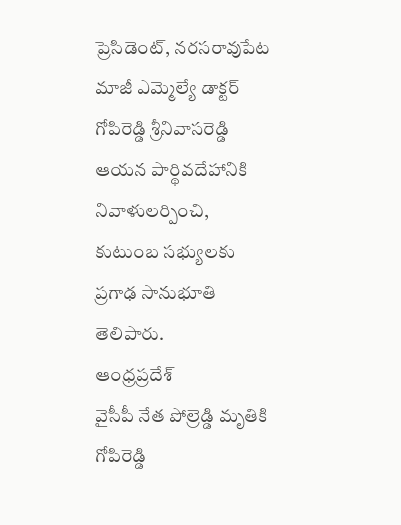ప్రెసిడెంట్, నరసరావుపేట మాజీ ఎమ్మెల్యే డాక్టర్ గోపిరెడ్డి శ్రీనివాసరెడ్డి ఆయన పార్థివదేహానికి నివాళులర్పించి, కుటుంబ సభ్యులకు ప్రగాఢ సానుభూతి తెలిపారు.
ఆంధ్రప్రదేశ్
వైసీపీ నేత పోల్రెడ్డి మృతికి గోపిరెడ్డి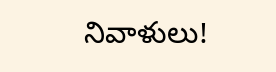నివాళులు!